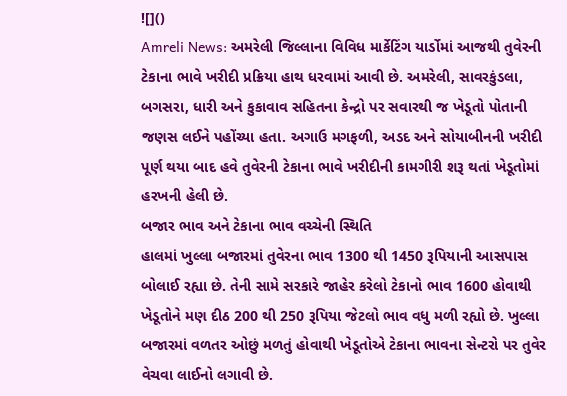![]()
Amreli News: અમરેલી જિલ્લાના વિવિધ માર્કેટિંગ યાર્ડોમાં આજથી તુવેરની ટેકાના ભાવે ખરીદી પ્રક્રિયા હાથ ધરવામાં આવી છે. અમરેલી, સાવરકુંડલા, બગસરા, ધારી અને કુકાવાવ સહિતના કેન્દ્રો પર સવારથી જ ખેડૂતો પોતાની જણસ લઈને પહોંચ્યા હતા. અગાઉ મગફળી, અડદ અને સોયાબીનની ખરીદી પૂર્ણ થયા બાદ હવે તુવેરની ટેકાના ભાવે ખરીદીની કામગીરી શરૂ થતાં ખેડૂતોમાં હરખની હેલી છે.
બજાર ભાવ અને ટેકાના ભાવ વચ્ચેની સ્થિતિ
હાલમાં ખુલ્લા બજારમાં તુવેરના ભાવ 1300 થી 1450 રૂપિયાની આસપાસ બોલાઈ રહ્યા છે. તેની સામે સરકારે જાહેર કરેલો ટેકાનો ભાવ 1600 હોવાથી ખેડૂતોને મણ દીઠ 200 થી 250 રૂપિયા જેટલો ભાવ વધુ મળી રહ્યો છે. ખુલ્લા બજારમાં વળતર ઓછું મળતું હોવાથી ખેડૂતોએ ટેકાના ભાવના સેન્ટરો પર તુવેર વેચવા લાઈનો લગાવી છે.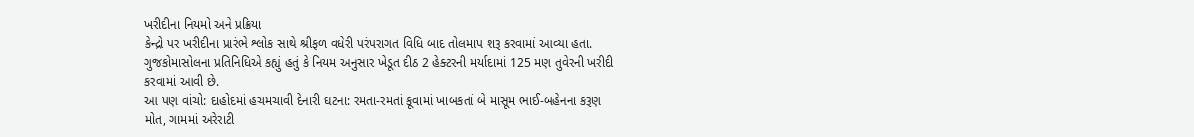ખરીદીના નિયમો અને પ્રક્રિયા
કેન્દ્રો પર ખરીદીના પ્રારંભે શ્લોક સાથે શ્રીફળ વધેરી પરંપરાગત વિધિ બાદ તોલમાપ શરૂ કરવામાં આવ્યા હતા. ગુજકોમાસોલના પ્રતિનિધિએ કહ્યું હતું કે નિયમ અનુસાર ખેડૂત દીઠ 2 હેક્ટરની મર્યાદામાં 125 મણ તુવેરની ખરીદી કરવામાં આવી છે.
આ પણ વાંચો: દાહોદમાં હચમચાવી દેનારી ઘટના: રમતા-રમતાં કૂવામાં ખાબકતાં બે માસૂમ ભાઈ-બહેનના કરૂણ મોત, ગામમાં અરેરાટી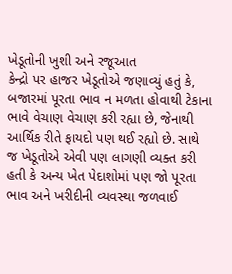ખેડૂતોની ખુશી અને રજૂઆત
કેન્દ્રો પર હાજર ખેડૂતોએ જણાવ્યું હતું કે, બજારમાં પૂરતા ભાવ ન મળતા હોવાથી ટેકાના ભાવે વેચાણ વેચાણ કરી રહ્યા છે, જેનાથી આર્થિક રીતે ફાયદો પણ થઈ રહ્યો છે. સાથે જ ખેડૂતોએ એવી પણ લાગણી વ્યક્ત કરી હતી કે અન્ય ખેત પેદાશોમાં પણ જો પૂરતા ભાવ અને ખરીદીની વ્યવસ્થા જળવાઈ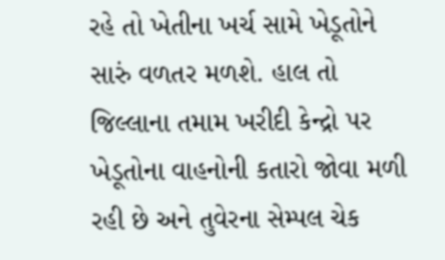રહે તો ખેતીના ખર્ચ સામે ખેડૂતોને સારું વળતર મળશે. હાલ તો જિલ્લાના તમામ ખરીદી કેન્દ્રો પર ખેડૂતોના વાહનોની કતારો જોવા મળી રહી છે અને તુવેરના સેમ્પલ ચેક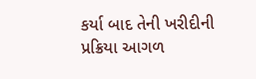કર્યા બાદ તેની ખરીદીની પ્રક્રિયા આગળ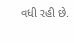વધી રહી છે.